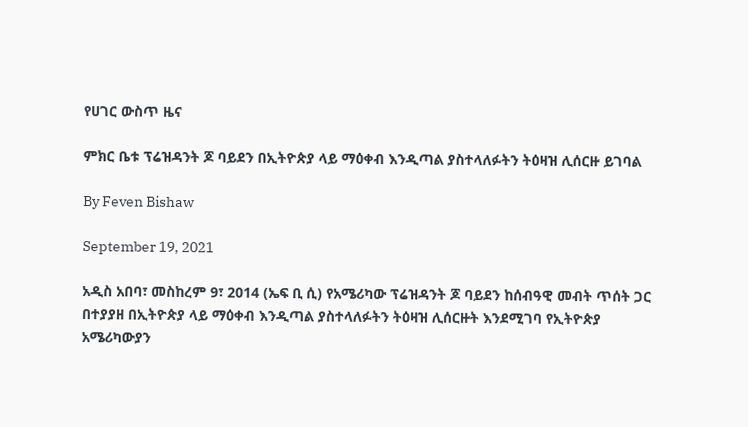የሀገር ውስጥ ዜና

ምክር ቤቱ ፕሬዝዳንት ጆ ባይደን በኢትዮጵያ ላይ ማዕቀብ እንዲጣል ያስተላለፉትን ትዕዛዝ ሊሰርዙ ይገባል

By Feven Bishaw

September 19, 2021

አዲስ አበባ፣ መስከረም 9፣ 2014 (ኤፍ ቢ ሲ) የአሜሪካው ፕሬዝዳንት ጆ ባይደን ከሰብዓዊ መብት ጥሰት ጋር በተያያዘ በኢትዮጵያ ላይ ማዕቀብ እንዲጣል ያስተላለፉትን ትዕዛዝ ሊሰርዙት እንደሚገባ የኢትዮጵያ አሜሪካውያን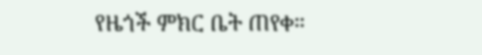የዜጎች ምክር ቤት ጠየቀ።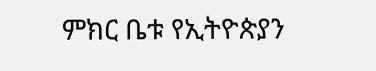ምክር ቤቱ የኢትዮጵያን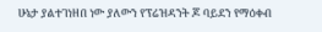ሁኔታ ያልተገነዘበ ነው ያለውን የፕሬዝዳንት ጆ ባይደን የማዕቀብ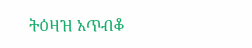ትዕዛዝ አጥብቆ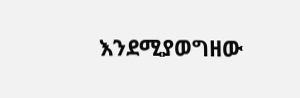እንደሚያወግዘው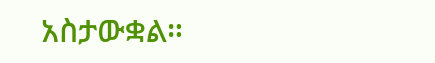አስታውቋል።